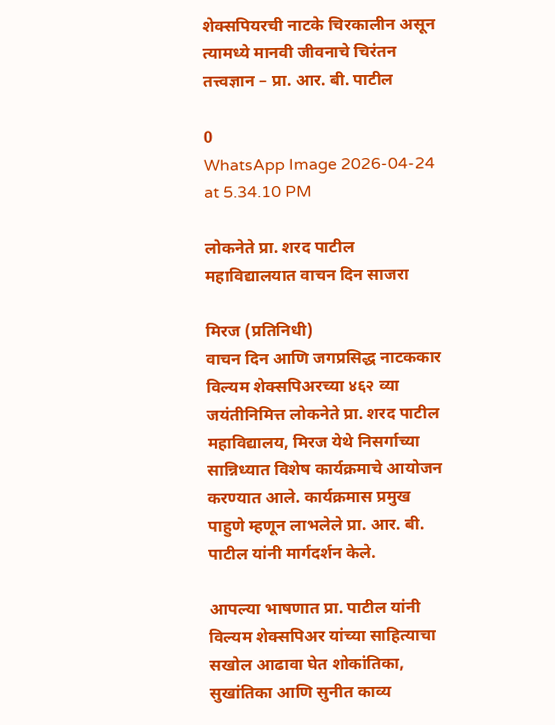शेक्सपियरची नाटके चिरकालीन असून त्यामध्ये मानवी जीवनाचे चिरंतन तत्त्वज्ञान – प्रा. आर. बी. पाटील

0
WhatsApp Image 2026-04-24 at 5.34.10 PM

लोकनेते प्रा. शरद पाटील महाविद्यालयात वाचन दिन साजरा

मिरज (प्रतिनिधी)
वाचन दिन आणि जगप्रसिद्ध नाटककार विल्यम शेक्सपिअरच्या ४६२ व्या जयंतीनिमित्त लोकनेते प्रा. शरद पाटील महाविद्यालय, मिरज येथे निसर्गाच्या सान्निध्यात विशेष कार्यक्रमाचे आयोजन करण्यात आले. कार्यक्रमास प्रमुख पाहुणे म्हणून लाभलेले प्रा. आर. बी. पाटील यांनी मार्गदर्शन केले.

आपल्या भाषणात प्रा. पाटील यांनी विल्यम शेक्सपिअर यांच्या साहित्याचा सखोल आढावा घेत शोकांतिका, सुखांतिका आणि सुनीत काव्य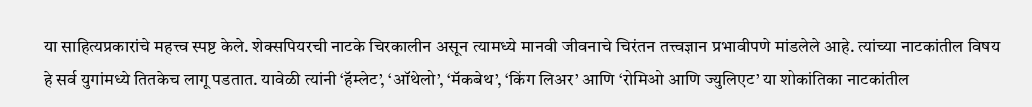या साहित्यप्रकारांचे महत्त्व स्पष्ट केले. शेक्सपियरची नाटके चिरकालीन असून त्यामध्ये मानवी जीवनाचे चिरंतन तत्त्वज्ञान प्रभावीपणे मांडलेले आहे. त्यांच्या नाटकांतील विषय हे सर्व युगांमध्ये तितकेच लागू पडतात. यावेळी त्यांनी ‘हॅम्लेट’, ‘ऑथेलो’, ‘मॅकबेथ’, ‘किंग लिअर’ आणि ‘रोमिओ आणि ज्युलिएट’ या शोकांतिका नाटकांतील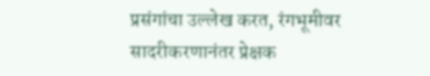प्रसंगांचा उल्लेख करत, रंगभूमीवर सादरीकरणानंतर प्रेक्षक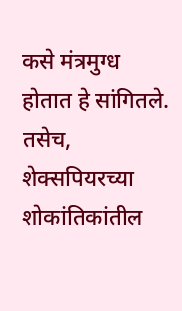कसे मंत्रमुग्ध होतात हे सांगितले. तसेच, शेक्सपियरच्या शोकांतिकांतील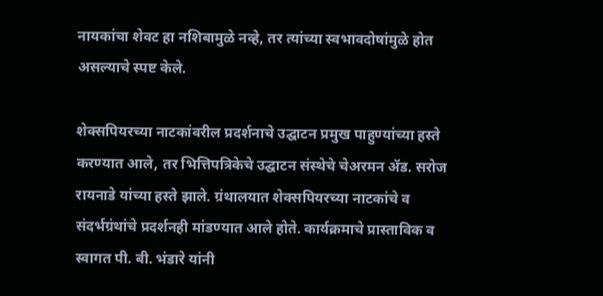नायकांचा शेवट हा नशिबामुळे नव्हे, तर त्यांच्या स्वभावदोषांमुळे होत असल्याचे स्पष्ट केले.

शेक्सपियरच्या नाटकांवरील प्रदर्शनाचे उद्घाटन प्रमुख पाहुण्यांच्या हस्ते करण्यात आले, तर भित्तिपत्रिकेचे उद्घाटन संस्थेचे चेअरमन ॲड. सरोज रायनाडे यांच्या हस्ते झाले. ग्रंथालयात शेक्सपियरच्या नाटकांचे व संदर्भग्रंथांचे प्रदर्शनही मांडण्यात आले होते. कार्यक्रमाचे प्रास्ताविक व स्वागत पी. बी. भंडारे यांनी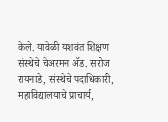केले. यावेळी यशवंत शिक्षण संस्थेचे चेअरमन ॲड. सरोज रायनाडे, संस्थेचे पदाधिकारी, महाविद्यालयाचे प्राचार्य,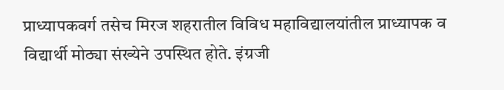प्राध्यापकवर्ग तसेच मिरज शहरातील विविध महाविद्यालयांतील प्राध्यापक व विद्यार्थी मोठ्या संख्येने उपस्थित होते. इंग्रजी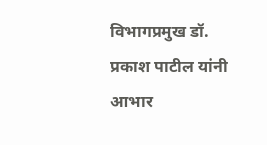विभागप्रमुख डॉ. प्रकाश पाटील यांनी आभार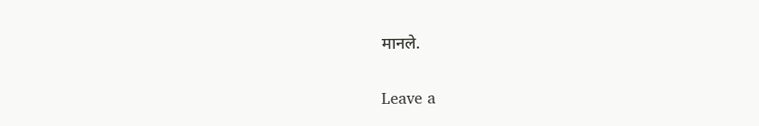मानले.

Leave a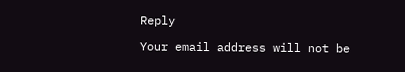Reply

Your email address will not be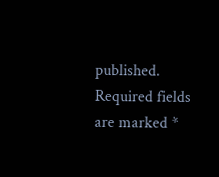published. Required fields are marked *